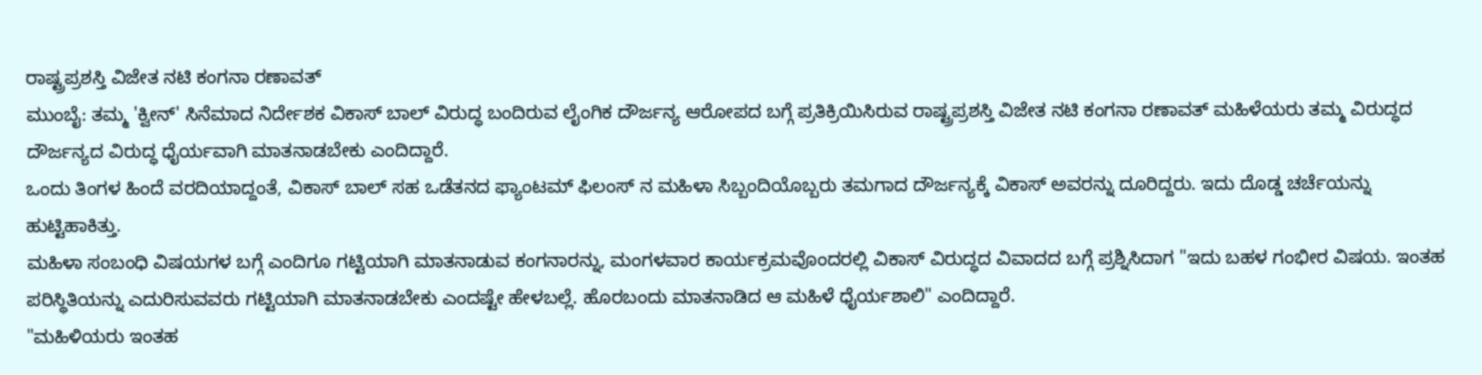ರಾಷ್ಟ್ರಪ್ರಶಸ್ತಿ ವಿಜೇತ ನಟಿ ಕಂಗನಾ ರಣಾವತ್
ಮುಂಬೈ: ತಮ್ಮ 'ಕ್ವೀನ್' ಸಿನೆಮಾದ ನಿರ್ದೇಶಕ ವಿಕಾಸ್ ಬಾಲ್ ವಿರುದ್ಧ ಬಂದಿರುವ ಲೈಂಗಿಕ ದೌರ್ಜನ್ಯ ಆರೋಪದ ಬಗ್ಗೆ ಪ್ರತಿಕ್ರಿಯಿಸಿರುವ ರಾಷ್ಟ್ರಪ್ರಶಸ್ತಿ ವಿಜೇತ ನಟಿ ಕಂಗನಾ ರಣಾವತ್ ಮಹಿಳೆಯರು ತಮ್ಮ ವಿರುದ್ಧದ ದೌರ್ಜನ್ಯದ ವಿರುದ್ಧ ಧೈರ್ಯವಾಗಿ ಮಾತನಾಡಬೇಕು ಎಂದಿದ್ದಾರೆ.
ಒಂದು ತಿಂಗಳ ಹಿಂದೆ ವರದಿಯಾದ್ದಂತೆ, ವಿಕಾಸ್ ಬಾಲ್ ಸಹ ಒಡೆತನದ ಫ್ಯಾಂಟಮ್ ಫಿಲಂಸ್ ನ ಮಹಿಳಾ ಸಿಬ್ಬಂದಿಯೊಬ್ಬರು ತಮಗಾದ ದೌರ್ಜನ್ಯಕ್ಕೆ ವಿಕಾಸ್ ಅವರನ್ನು ದೂರಿದ್ದರು. ಇದು ದೊಡ್ಡ ಚರ್ಚೆಯನ್ನು ಹುಟ್ಟಿಹಾಕಿತ್ತು.
ಮಹಿಳಾ ಸಂಬಂಧಿ ವಿಷಯಗಳ ಬಗ್ಗೆ ಎಂದಿಗೂ ಗಟ್ಟಿಯಾಗಿ ಮಾತನಾಡುವ ಕಂಗನಾರನ್ನು, ಮಂಗಳವಾರ ಕಾರ್ಯಕ್ರಮವೊಂದರಲ್ಲಿ ವಿಕಾಸ್ ವಿರುದ್ಧದ ವಿವಾದದ ಬಗ್ಗೆ ಪ್ರಶ್ನಿಸಿದಾಗ "ಇದು ಬಹಳ ಗಂಭೀರ ವಿಷಯ. ಇಂತಹ ಪರಿಸ್ಥಿತಿಯನ್ನು ಎದುರಿಸುವವರು ಗಟ್ಟಿಯಾಗಿ ಮಾತನಾಡಬೇಕು ಎಂದಷ್ಟೇ ಹೇಳಬಲ್ಲೆ. ಹೊರಬಂದು ಮಾತನಾಡಿದ ಆ ಮಹಿಳೆ ಧೈರ್ಯಶಾಲಿ" ಎಂದಿದ್ದಾರೆ.
"ಮಹಿಳಿಯರು ಇಂತಹ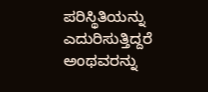ಪರಿಸ್ಥಿತಿಯನ್ನು ಎದುರಿಸುತ್ತಿದ್ದರೆ ಅಂಥವರನ್ನು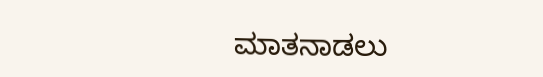ಮಾತನಾಡಲು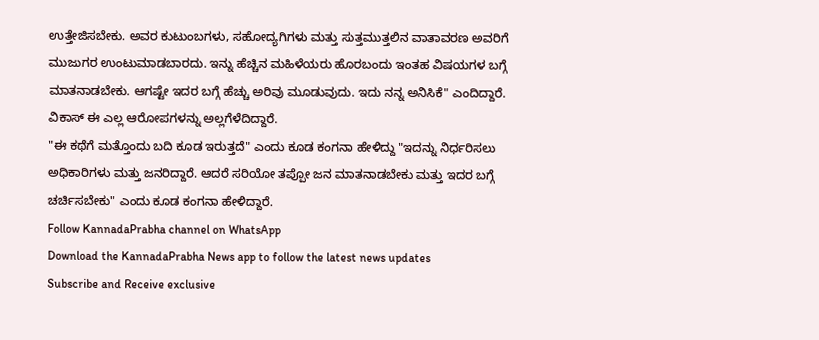ಉತ್ತೇಜಿಸಬೇಕು. ಅವರ ಕುಟುಂಬಗಳು, ಸಹೋದ್ಯಗಿಗಳು ಮತ್ತು ಸುತ್ತಮುತ್ತಲಿನ ವಾತಾವರಣ ಅವರಿಗೆ ಮುಜುಗರ ಉಂಟುಮಾಡಬಾರದು. ಇನ್ನು ಹೆಚ್ಚಿನ ಮಹಿಳೆಯರು ಹೊರಬಂದು ಇಂತಹ ವಿಷಯಗಳ ಬಗ್ಗೆ ಮಾತನಾಡಬೇಕು. ಆಗಷ್ಟೇ ಇದರ ಬಗ್ಗೆ ಹೆಚ್ಚು ಅರಿವು ಮೂಡುವುದು. ಇದು ನನ್ನ ಅನಿಸಿಕೆ" ಎಂದಿದ್ದಾರೆ.
ವಿಕಾಸ್ ಈ ಎಲ್ಲ ಆರೋಪಗಳನ್ನು ಅಲ್ಲಗೆಳೆದಿದ್ದಾರೆ.
"ಈ ಕಥೆಗೆ ಮತ್ತೊಂದು ಬದಿ ಕೂಡ ಇರುತ್ತದೆ" ಎಂದು ಕೂಡ ಕಂಗನಾ ಹೇಳಿದ್ದು "ಇದನ್ನು ನಿರ್ಧರಿಸಲು ಅಧಿಕಾರಿಗಳು ಮತ್ತು ಜನರಿದ್ದಾರೆ. ಆದರೆ ಸರಿಯೋ ತಪ್ಪೋ ಜನ ಮಾತನಾಡಬೇಕು ಮತ್ತು ಇದರ ಬಗ್ಗೆ ಚರ್ಚಿಸಬೇಕು" ಎಂದು ಕೂಡ ಕಂಗನಾ ಹೇಳಿದ್ದಾರೆ.
Follow KannadaPrabha channel on WhatsApp
Download the KannadaPrabha News app to follow the latest news updates
Subscribe and Receive exclusive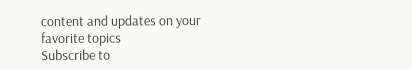content and updates on your favorite topics
Subscribe to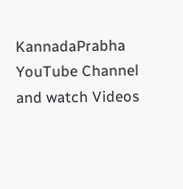KannadaPrabha YouTube Channel and watch Videos